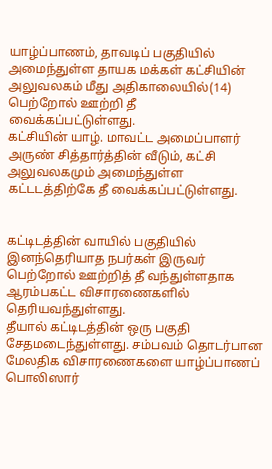யாழ்ப்பாணம், தாவடிப் பகுதியில் அமைந்துள்ள தாயக மக்கள் கட்சியின் அலுவலகம் மீது அதிகாலையில்(14) பெற்றோல் ஊற்றி தீ வைக்கப்பட்டுள்ளது.
கட்சியின் யாழ். மாவட்ட அமைப்பாளர் அருண் சித்தார்த்தின் வீடும், கட்சி அலுவலகமும் அமைந்துள்ள கட்டடத்திற்கே தீ வைக்கப்பட்டுள்ளது.


கட்டிடத்தின் வாயில் பகுதியில் இனந்தெரியாத நபர்கள் இருவர் பெற்றோல் ஊற்றித் தீ வந்துள்ளதாக ஆரம்பகட்ட விசாரணைகளில் தெரியவந்துள்ளது.
தீயால் கட்டிடத்தின் ஒரு பகுதி சேதமடைந்துள்ளது. சம்பவம் தொடர்பான மேலதிக விசாரணைகளை யாழ்ப்பாணப் பொலிஸார்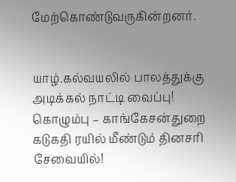மேற்கொண்டுவருகின்றனர்.


யாழ்.கல்வயலில் பாலத்துக்கு அடிக்கல் நாட்டி வைப்பு!
கொழும்பு – காங்கேசன்துறை கடுகதி ரயில் மீண்டும் தினசரி சேவையில்!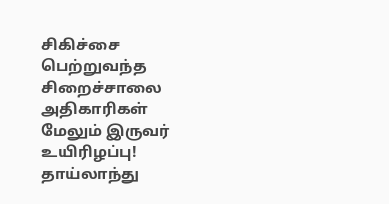சிகிச்சை பெற்றுவந்த சிறைச்சாலை அதிகாரிகள் மேலும் இருவர் உயிரிழப்பு!
தாய்லாந்து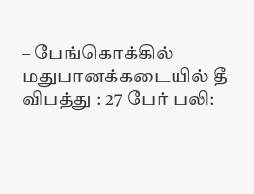– பேங்கொக்கில் மதுபானக்கடையில் தீ விபத்து : 27 பேர் பலி: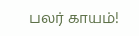பலர் காயம்!